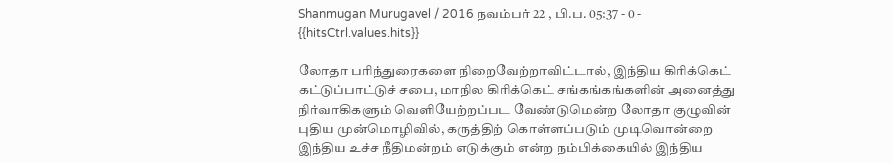Shanmugan Murugavel / 2016 நவம்பர் 22 , பி.ப. 05:37 - 0 - {{hitsCtrl.values.hits}}

லோதா பரிந்துரைகளை நிறைவேற்றாவிட்டால், இந்திய கிரிக்கெட் கட்டுப்பாட்டுச் சபை, மாநில கிரிக்கெட் சங்கங்கங்களின் அனைத்து நிர்வாகிகளும் வெளியேற்றப்பட வேண்டுமென்ற லோதா குழுவின் புதிய முன்மொழிவில், கருத்திற் கொள்ளப்படும் முடிவொன்றை இந்திய உச்ச நீதிமன்றம் எடுக்கும் என்ற நம்பிக்கையில் இந்திய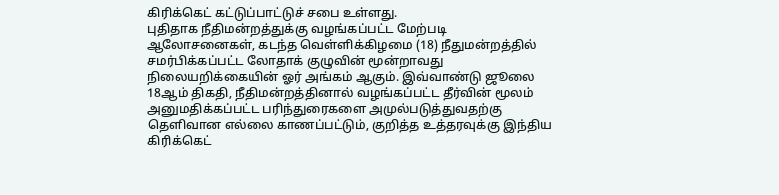கிரிக்கெட் கட்டுப்பாட்டுச் சபை உள்ளது.
புதிதாக நீதிமன்றத்துக்கு வழங்கப்பட்ட மேற்படி ஆலோசனைகள், கடந்த வெள்ளிக்கிழமை (18) நீதுமன்றத்தில் சமர்பிக்கப்பட்ட லோதாக் குழுவின் மூன்றாவது நிலையறிக்கையின் ஓர் அங்கம் ஆகும். இவ்வாண்டு ஜூலை 18ஆம் திகதி, நீதிமன்றத்தினால் வழங்கப்பட்ட தீர்வின் மூலம் அனுமதிக்கப்பட்ட பரிந்துரைகளை அமுல்படுத்துவதற்கு தெளிவான எல்லை காணப்பட்டும், குறித்த உத்தரவுக்கு இந்திய கிரிக்கெட்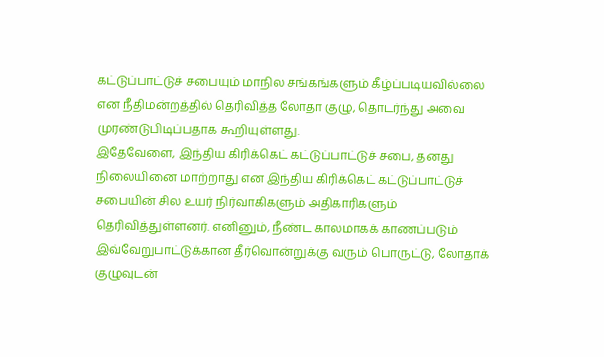கட்டுப்பாட்டுச் சபையும் மாநில சங்கங்களும் கீழ்ப்படியவில்லை என நீதிமன்றத்தில் தெரிவித்த லோதா குழு, தொடர்ந்து அவை முரண்டுபிடிப்பதாக கூறியுள்ளது.
இதேவேளை, இந்திய கிரிக்கெட் கட்டுப்பாட்டுச் சபை, தனது நிலையினை மாற்றாது என இந்திய கிரிக்கெட் கட்டுப்பாட்டுச் சபையின் சில உயர் நிர்வாகிகளும் அதிகாரிகளும் தெரிவித்துள்ளனர். எனினும், நீண்ட காலமாகக் காணப்படும் இவ்வேறுபாட்டுக்கான தீர்வொன்றுக்கு வரும் பொருட்டு, லோதாக் குழுவுடன்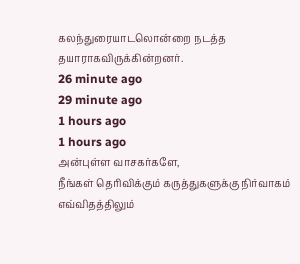கலந்துரையாடலொன்றை நடத்த தயாராகவிருக்கின்றனர்.
26 minute ago
29 minute ago
1 hours ago
1 hours ago
அன்புள்ள வாசகர்களே,
நீங்கள் தெரிவிக்கும் கருத்துகளுக்கு நிர்வாகம் எவ்விதத்திலும்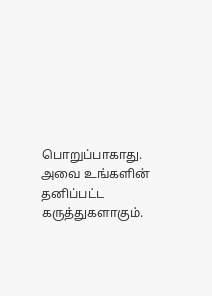பொறுப்பாகாது. அவை உங்களின் தனிப்பட்ட கருத்துகளாகும்.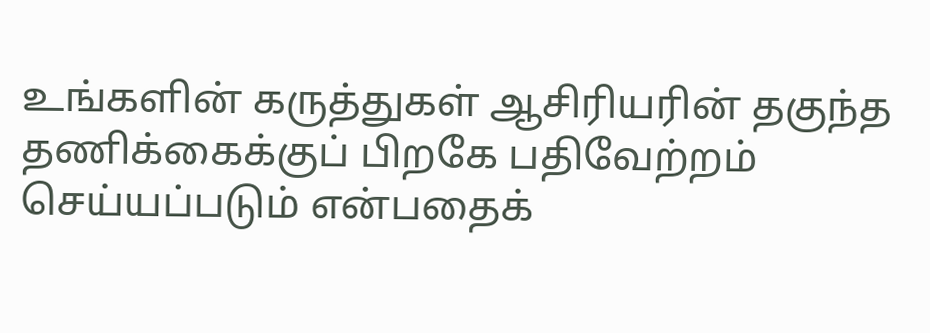உங்களின் கருத்துகள் ஆசிரியரின் தகுந்த தணிக்கைக்குப் பிறகே பதிவேற்றம் செய்யப்படும் என்பதைக்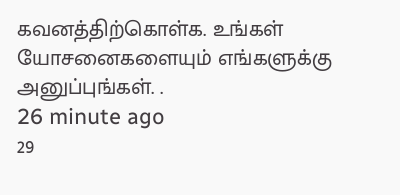கவனத்திற்கொள்க. உங்கள் யோசனைகளையும் எங்களுக்கு அனுப்புங்கள். .
26 minute ago
29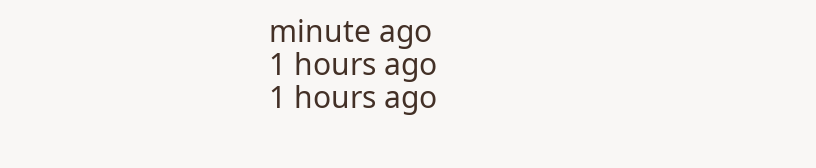minute ago
1 hours ago
1 hours ago